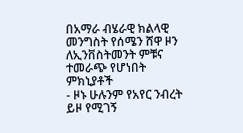በአማራ ብሄራዊ ክልላዊ መንግስት የሰሜን ሸዋ ዞን ለኢንቨስትመንት ምቹና ተመራጭ የሆነበት ምክኒያቶች
- ዞኑ ሁሉንም የአየር ንብረት ይዞ የሚገኝ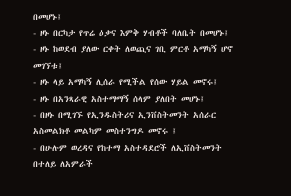በመሆኑ፤
- ዞኑ በርካታ የጥሬ ዕቃና እምቅ ሃብቶች ባለቤት በመሆኑ፤
- ዞኑ ከወደብ ያለው ርቀት ለወጪና ገቢ ምርቶ አማካኝ ሆኖ መገኘቱ፤
- ዞኑ ላይ አማካኝ ሊሰራ የሚችል የሰው ሃይል መኖሩ፤
- ዞኑ በአንጻራዊ አስተማማኝ ሰላም ያለበት መሆኑ፤
- በዞኑ በሚገኙ የኢንዱስትሪና ኢንቨስትመንት አሰራር አስመልክቶ መልካም መስተንግዶ መኖሩ ፤
- በሁሉም ወረዳና የከተማ አስተዳደሮች ለኢቨስትመንት በተለይ ለአምራች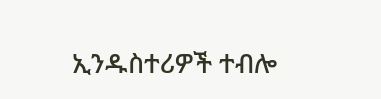ኢንዱስተሪዎች ተብሎ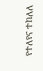የተለየና ተከለለ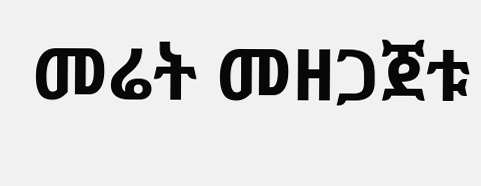መሬት መዘጋጀቱ